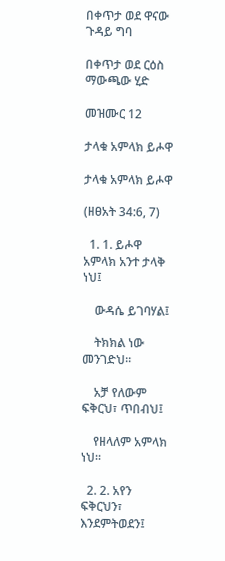በቀጥታ ወደ ዋናው ጉዳይ ግባ

በቀጥታ ወደ ርዕስ ማውጫው ሂድ

መዝሙር 12

ታላቁ አምላክ ይሖዋ

ታላቁ አምላክ ይሖዋ

(ዘፀአት 34:6, 7)

  1. 1. ይሖዋ አምላክ አንተ ታላቅ ነህ፤

    ውዳሴ ይገባሃል፤

    ትክክል ነው መንገድህ።

    አቻ የለውም ፍቅርህ፣ ጥበብህ፤

    የዘላለም አምላክ ነህ።

  2. 2. አየን ፍቅርህን፣ እንደምትወደን፤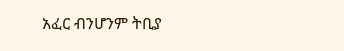አፈር ብንሆንም ትቢያ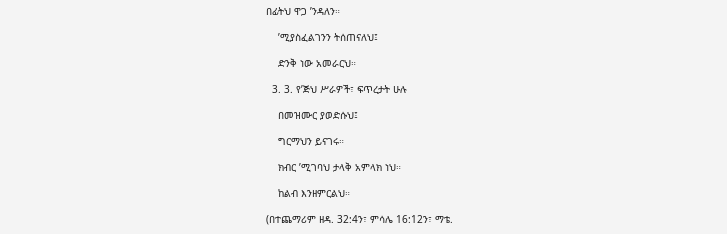በፊትህ ዋጋ ’ንዳለን።

    ’ሚያስፈልገንን ትሰጠናለህ፤

    ድንቅ ነው አመራርህ።

  3. 3. የ’ጅህ ሥራዎች፣ ፍጥረታት ሁሉ

    በመዝሙር ያወድሱህ፤

    ግርማህን ይናገሩ።

    ክብር ’ሚገባህ ታላቅ አምላክ ነህ።

    ከልብ እንዘምርልህ።

(በተጨማሪም ዘዳ. 32:4ን፣ ምሳሌ 16:12ን፣ ማቴ.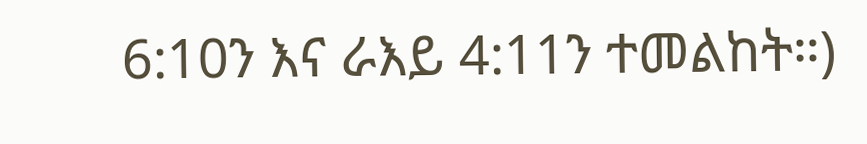6:10ን እና ራእይ 4:11ን ተመልከት።)